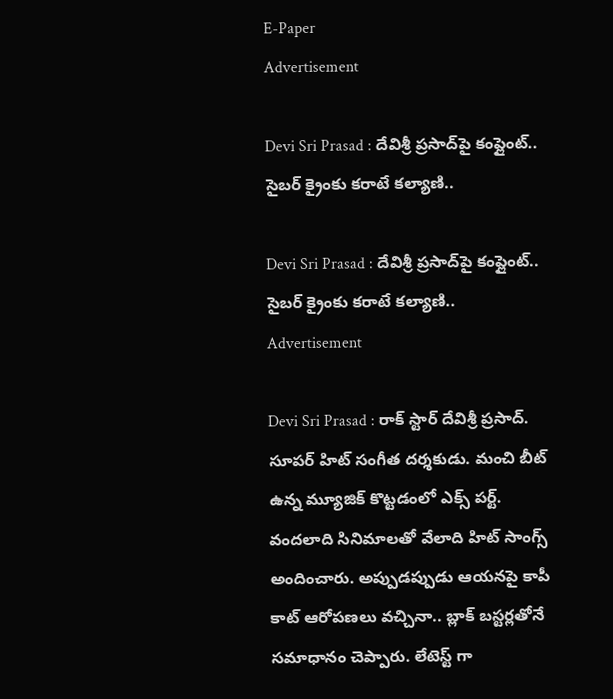E-Paper
Advertisement

Devi Sri Prasad : దేవిశ్రీ ప్రసాద్‌పై కంప్లైంట్.. సైబర్ క్రైంకు కరాటే కల్యాణి..

Devi Sri Prasad : దేవిశ్రీ ప్రసాద్‌పై కంప్లైంట్.. సైబర్ క్రైంకు కరాటే కల్యాణి..
Advertisement

Devi Sri Prasad : రాక్ స్టార్ దేవిశ్రీ ప్రసాద్. సూపర్ హిట్ సంగీత దర్శకుడు. మంచి బీట్ ఉన్న మ్యూజిక్ కొట్టడంలో ఎక్స్ పర్ట్. వందలాది సినిమాలతో వేలాది హిట్ సాంగ్స్ అందించారు. అప్పుడప్పుడు ఆయనపై కాపీ కాట్ ఆరోపణలు వచ్చినా.. బ్లాక్ బస్టర్లతోనే సమాధానం చెప్పారు. లేటెస్ట్ గా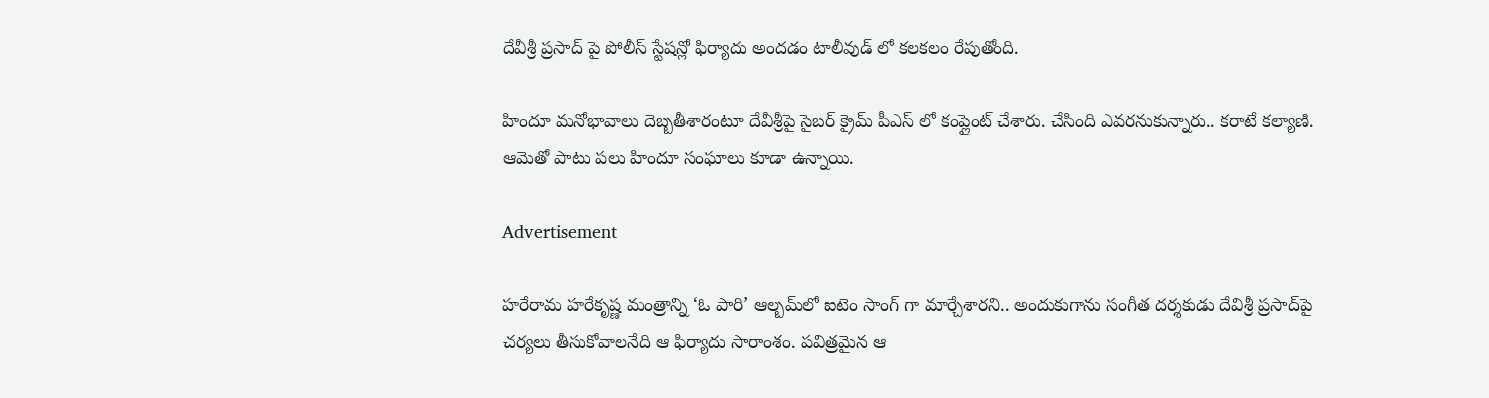దేవీశ్రీ ప్రసాద్ పై పోలీస్ స్టేషన్లో ఫిర్యాదు అందడం టాలీవుడ్ లో కలకలం రేపుతోంది.

హిందూ మనోభావాలు దెబ్బతీశారంటూ దేవీశ్రీపై సైబర్ క్రైమ్ పీఎస్ లో కంప్లైంట్ చేశారు. చేసింది ఎవరనుకున్నారు.. కరాటే కల్యాణి. ఆమెతో పాటు పలు హిందూ సంఘాలు కూడా ఉన్నాయి.

Advertisement

హరేరామ హరేకృష్ణ మంత్రాన్ని ‘ఓ పారి’ ఆల్బమ్‌లో ఐటెం సాంగ్‌ గా మార్చేశారని.. అందుకుగాను సంగీత దర్శకుడు దేవిశ్రీ ప్రసాద్‌పై చర్యలు తీసుకోవాలనేది ఆ ఫిర్యాదు సారాంశం. పవిత్రమైన ఆ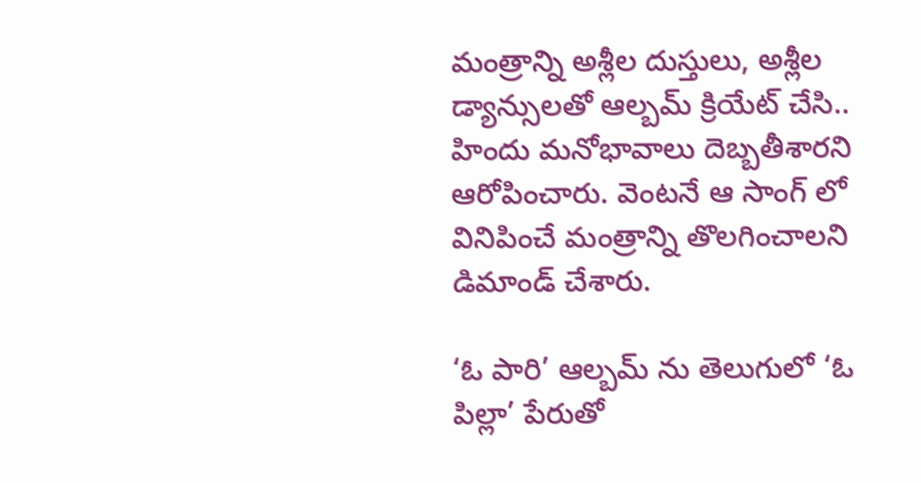మంత్రాన్ని అశ్లీల దుస్తులు, అశ్లీల డ్యాన్సులతో ఆల్బమ్ క్రియేట్ చేసి.. హిందు మనోభావాలు దెబ్బతీశారని ఆరోపించారు. వెంటనే ఆ సాంగ్ లో వినిపించే మంత్రాన్ని తొలగించాలని డిమాండ్‌ చేశారు.

‘ఓ పారి’ ఆల్బమ్ ను తెలుగులో ‘ఓ పిల్లా’ పేరుతో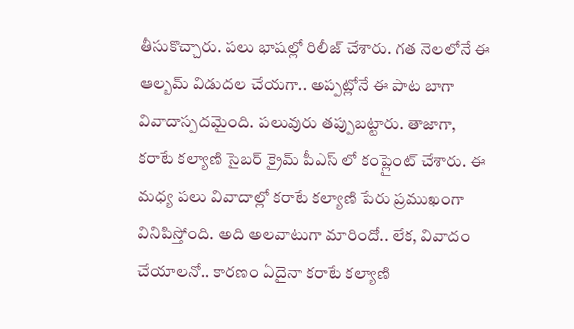తీసుకొచ్చారు. పలు భాషల్లో రిలీజ్ చేశారు. గత నెలలోనే ఈ ఆల్బమ్ విడుదల చేయగా.. అప్పట్లోనే ఈ పాట బాగా వివాదాస్పదమైంది. పలువురు తప్పుబట్టారు. తాజాగా, కరాటే కల్యాణి సైబర్ క్రైమ్ పీఎస్ లో కంప్లైంట్ చేశారు. ఈ మధ్య పలు వివాదాల్లో కరాటే కల్యాణి పేరు ప్రముఖంగా వినిపిస్తోంది. అది అలవాటుగా మారిందో.. లేక, వివాదం చేయాలనో.. కారణం ఏదైనా కరాటే కల్యాణి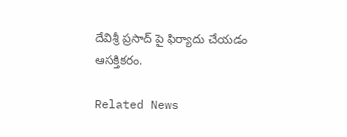దేవిశ్రీ ప్రసాద్ పై ఫిర్యాదు చేయడం ఆసక్తికరం.

Related News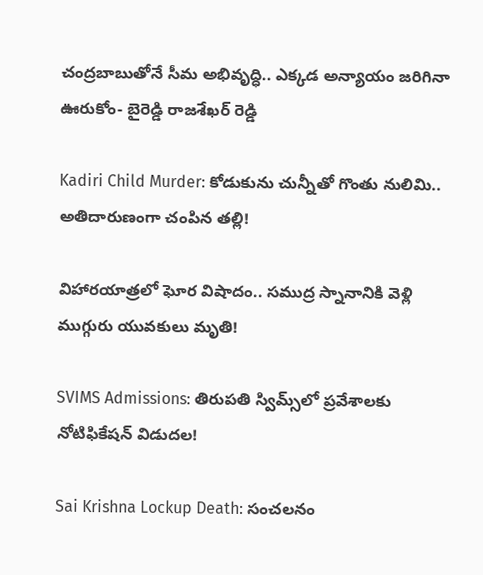చంద్రబాబుతోనే సీమ అభివృద్ధి.. ఎక్కడ అన్యాయం జరిగినా ఊరుకోం- బైరెడ్డి రాజశేఖర్ రెడ్డి

Kadiri Child Murder: కోడుకును చున్నీతో గొంతు నులిమి.. అతిదారుణంగా చంపిన తల్లి!

విహారయాత్రలో ఘోర విషాదం.. సముద్ర స్నానానికి వెళ్లి ముగ్గురు యువకులు మృతి!

SVIMS Admissions: తిరుపతి స్విమ్స్‌లో ప్రవేశాలకు నోటిఫికేషన్ విడుదల!

Sai Krishna Lockup Death: సంచలనం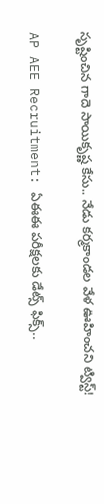సృష్టించిన గాదె సాయికృష్ణ కేసు.. నేడు కర్మకాండల వేళ ఊహించని ట్విస్ట్!

AP AEE Recruitment: ఏఈఈ పరీక్షలకు డేట్స్ ఫిక్స్..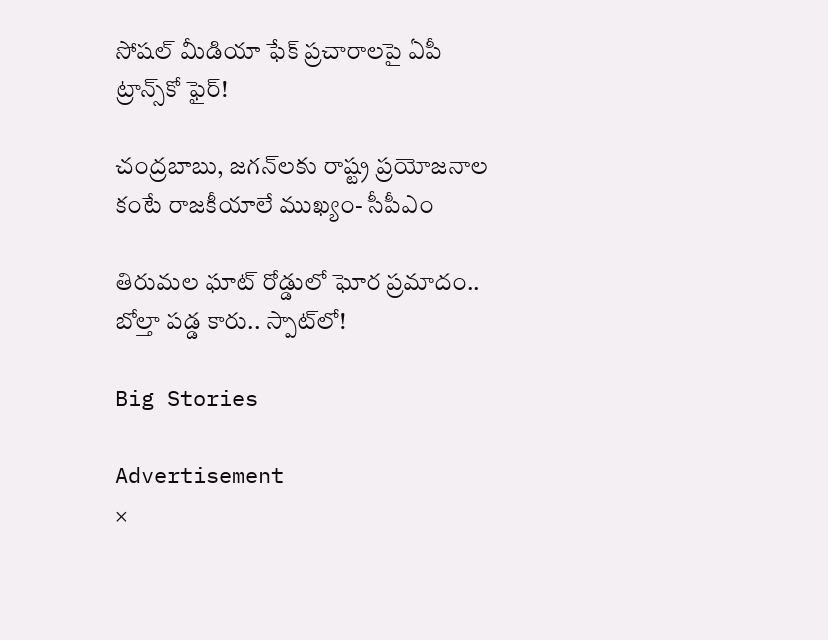సోషల్ మీడియా ఫేక్ ప్రచారాలపై ఏపీ ట్రాన్స్‌కో ఫైర్!

చంద్రబాబు, జగన్‌లకు రాష్ట్ర ప్రయోజనాల కంటే రాజకీయాలే ముఖ్యం- సీపీఎం

తిరుమల ఘాట్ రోడ్డులో ఘోర ప్రమాదం.. బోల్తా పడ్డ కారు.. స్పాట్‌లో!

Big Stories

Advertisement
×